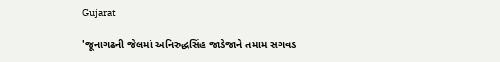Gujarat

'જૂનાગઢની જેલમાં અનિરુદ્ધસિંહ જાડેજાને તમામ સગવડ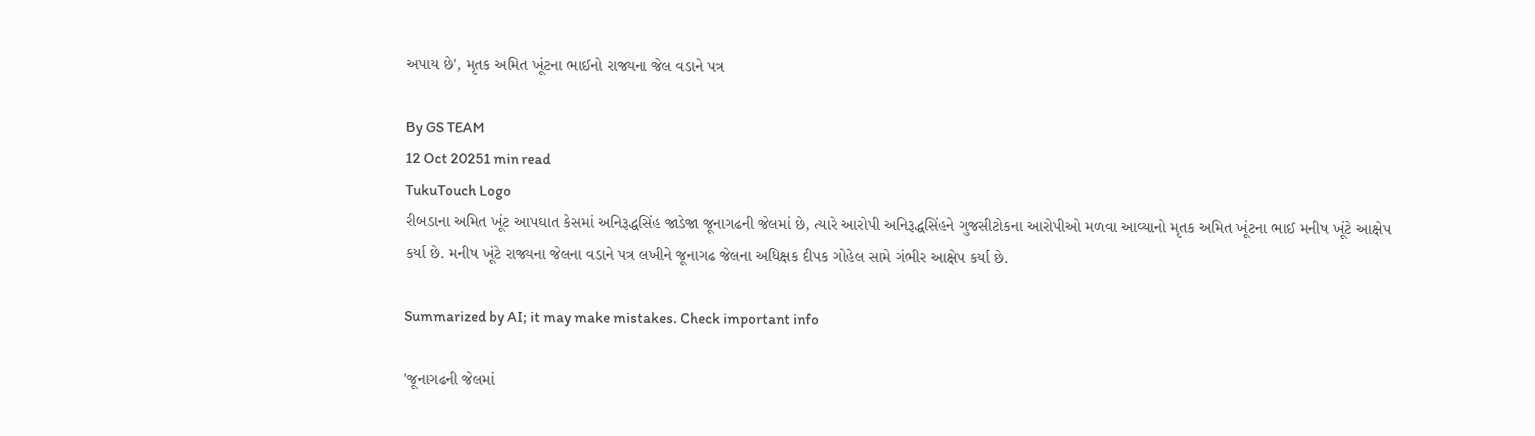અપાય છે', મૃતક અમિત ખૂંટના ભાઈનો રાજ્યના જેલ વડાને પત્ર

By GS TEAM
12 Oct 20251 min read
TukuTouch Logo
રીબડાના અમિત ખૂંટ આપઘાત કેસમાં અનિરૂદ્ધસિંહ જાડેજા જૂનાગઢની જેલમાં છે, ત્યારે આરોપી અનિરૂદ્ધસિંહને ગુજસીટોકના આરોપીઓ મળવા આવ્યાનો મૃતક અમિત ખૂંટના ભાઈ મનીષ ખૂંટે આક્ષેપ કર્યા છે. મનીષ ખૂંટે રાજ્યના જેલના વડાને પત્ર લખીને જૂનાગઢ જેલના અધિક્ષક દીપક ગોહેલ સામે ગંભીર આક્ષેપ કર્યા છે.

Summarized by AI; it may make mistakes. Check important info

'જૂનાગઢની જેલમાં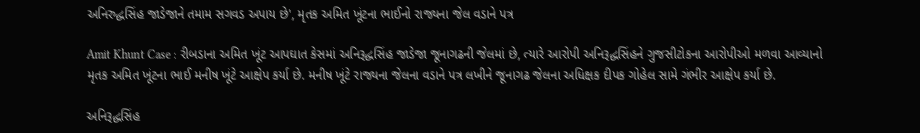અનિરુદ્ધસિંહ જાડેજાને તમામ સગવડ અપાય છે', મૃતક અમિત ખૂંટના ભાઈનો રાજ્યના જેલ વડાને પત્ર

Amit Khunt Case : રીબડાના અમિત ખૂંટ આપઘાત કેસમાં અનિરૂદ્ધસિંહ જાડેજા જૂનાગઢની જેલમાં છે, ત્યારે આરોપી અનિરૂદ્ધસિંહને ગુજસીટોકના આરોપીઓ મળવા આવ્યાનો મૃતક અમિત ખૂંટના ભાઈ મનીષ ખૂંટે આક્ષેપ કર્યા છે. મનીષ ખૂંટે રાજ્યના જેલના વડાને પત્ર લખીને જૂનાગઢ જેલના અધિક્ષક દીપક ગોહેલ સામે ગંભીર આક્ષેપ કર્યા છે.

અનિરૂદ્ધસિંહ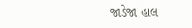જાડેજા હાલ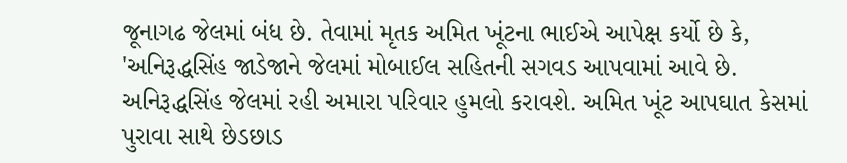જૂનાગઢ જેલમાં બંધ છે. તેવામાં મૃતક અમિત ખૂંટના ભાઈએ આપેક્ષ કર્યો છે કે, 'અનિરૂદ્ધસિંહ જાડેજાને જેલમાં મોબાઈલ સહિતની સગવડ આપવામાં આવે છે. અનિરૂદ્ધસિંહ જેલમાં રહી અમારા પરિવાર હુમલો કરાવશે. અમિત ખૂંટ આપઘાત કેસમાં પુરાવા સાથે છેડછાડ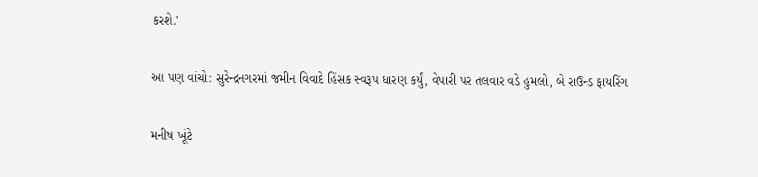કરશે.'

આ પણ વાંચો: સુરેન્દ્રનગરમાં જમીન વિવાદે હિંસક સ્વરૂપ ધારણ કર્યું, વેપારી પર તલવાર વડે હુમલો, બે રાઉન્ડ ફાયરિંગ

મનીષ ખૂંટે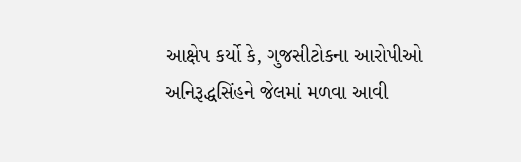આક્ષેપ કર્યો કે, ગુજસીટોકના આરોપીઓ અનિરૂદ્ધસિંહને જેલમાં મળવા આવી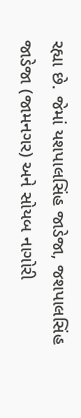રહ્યા છે. જેમાં યશપાલસિંહ જાડેજા, જશપાલસિંહ જાડેજા (જામનગર) અને સોયબ નાગોરી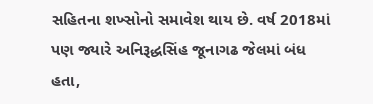સહિતના શખ્સોનો સમાવેશ થાય છે. વર્ષ 2018માં પણ જ્યારે અનિરૂદ્ધસિંહ જૂનાગઢ જેલમાં બંધ હતા,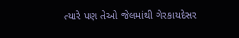ત્યારે પણ તેઓ જેલમાંથી ગેરકાયદેસર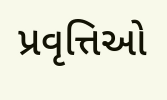પ્રવૃત્તિઓ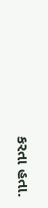કરતા હતા.